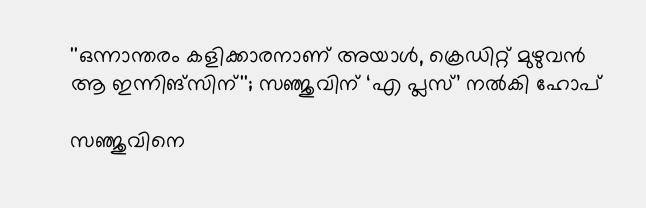''ഒന്നാന്തരം കളിക്കാരനാണ് അയാള്‍, ക്രെഡിറ്റ് മുഴുവന്‍ ആ ഇന്നിങ്സിന്''; സഞ്ജുവിന് ‘എ പ്ലസ്’ നൽകി ഹോപ്

സഞ്ജുവിനെ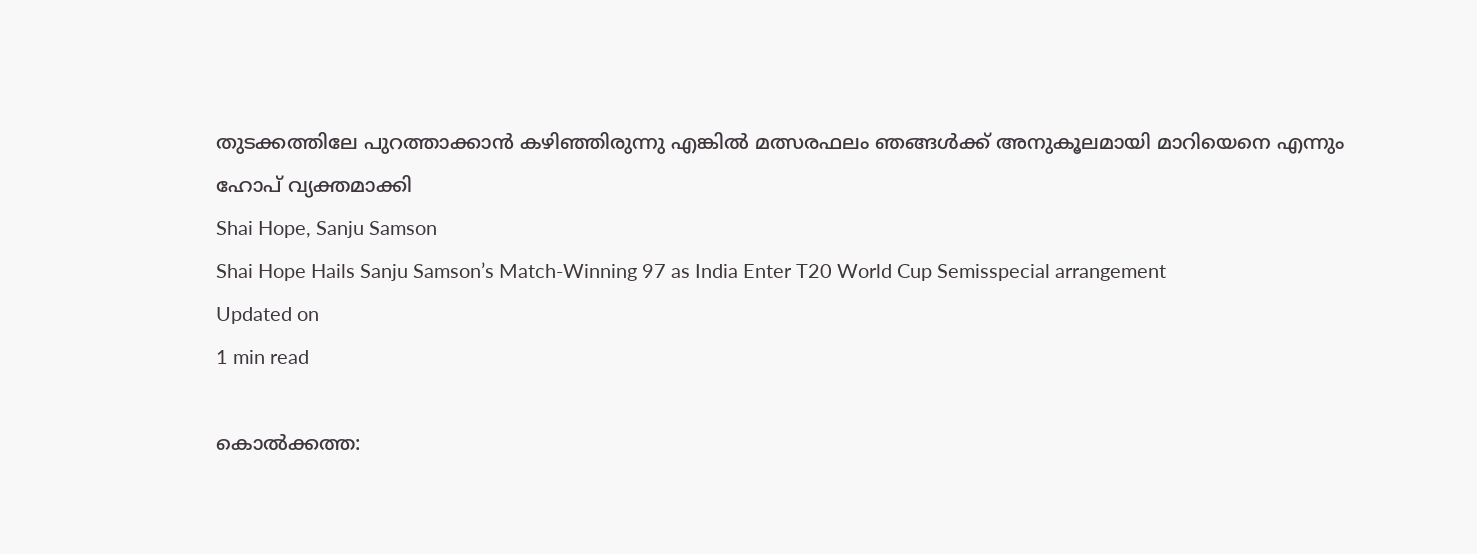തുടക്കത്തിലേ പുറത്താക്കാൻ കഴിഞ്ഞിരുന്നു എങ്കിൽ മത്സരഫലം ഞങ്ങൾക്ക് അനുകൂലമായി മാറിയെനെ എന്നും ഹോപ് വ്യക്തമാക്കി
Shai Hope, Sanju Samson
Shai Hope Hails Sanju Samson’s Match-Winning 97 as India Enter T20 World Cup Semisspecial arrangement
Updated on
1 min read

കൊൽക്കത്ത: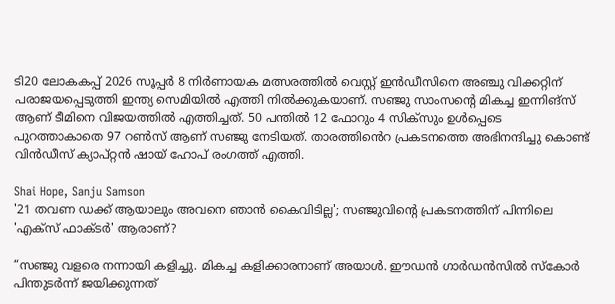ടി20 ലോകകപ്പ് 2026 സൂപ്പർ 8 നിർണായക മത്സരത്തിൽ വെസ്റ്റ് ഇൻഡീസിനെ അഞ്ചു വിക്കറ്റിന് പരാജയപ്പെടുത്തി ഇന്ത്യ സെമിയിൽ എത്തി നിൽക്കുകയാണ്. സഞ്ജു സാംസന്റെ മികച്ച ഇന്നിങ്സ് ആണ് ടീമിനെ വിജയത്തിൽ എത്തിച്ചത്. 50 പന്തിൽ 12 ഫോറും 4 സിക്‌സും ഉൾപ്പെടെ പുറത്താകാതെ 97 റൺസ് ആണ് സഞ്ജു നേടിയത്. താരത്തിൻെറ പ്രകടനത്തെ അഭിനന്ദിച്ചു കൊണ്ട് വിൻഡീസ് ക്യാപ്റ്റൻ ഷായ് ഹോപ് രംഗത്ത് എത്തി.

Shai Hope, Sanju Samson
'21 തവണ ഡക്ക് ആയാലും അവനെ ഞാൻ കൈവിടില്ല'; സഞ്ജുവിന്റെ പ്രകടനത്തിന് പിന്നിലെ 'എക്സ് ഫാക്ടർ' ആരാണ്?

“സഞ്ജു വളരെ നന്നായി കളിച്ചു. മികച്ച കളിക്കാരനാണ് അയാള്‍. ഈഡൻ ഗാർഡൻസിൽ സ്കോർ പിന്തുടർന്ന് ജയിക്കുന്നത്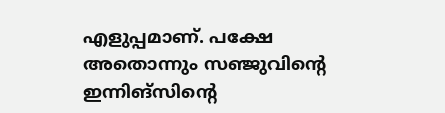എളുപ്പമാണ്. പക്ഷേ അതൊന്നും സഞ്ജുവിന്റെ ഇന്നിങ്സിന്റെ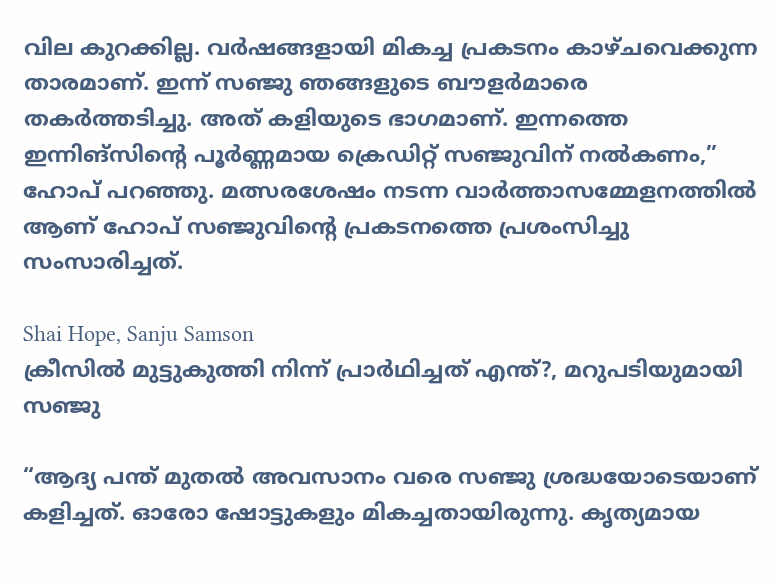വില കുറക്കില്ല. വർഷങ്ങളായി മികച്ച പ്രകടനം കാഴ്ചവെക്കുന്ന താരമാണ്. ഇന്ന് സഞ്ജു ഞങ്ങളുടെ ബൗളർമാരെ തകർത്തടിച്ചു. അത് കളിയുടെ ഭാഗമാണ്. ഇന്നത്തെ ഇന്നിങ്സിന്റെ പൂർണ്ണമായ ക്രെഡിറ്റ് സഞ്ജുവിന് നൽകണം,” ഹോപ് പറഞ്ഞു. മത്സരശേഷം നടന്ന വാർത്താസമ്മേളനത്തിൽ ആണ് ഹോപ് സഞ്ജുവിന്റെ പ്രകടനത്തെ പ്രശംസിച്ചു സംസാരിച്ചത്.

Shai Hope, Sanju Samson
ക്രീസിൽ മുട്ടുകുത്തി നിന്ന് പ്രാർഥിച്ചത് എന്ത്?, മറുപടിയുമായി സഞ്ജു

“ആദ്യ പന്ത് മുതൽ അവസാനം വരെ സഞ്ജു ശ്രദ്ധയോടെയാണ് കളിച്ചത്. ഓരോ ഷോട്ടുകളും മികച്ചതായിരുന്നു. കൃത്യമായ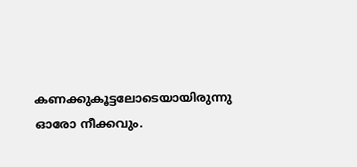കണക്കുകൂട്ടലോടെയായിരുന്നു ഓരോ നീക്കവും.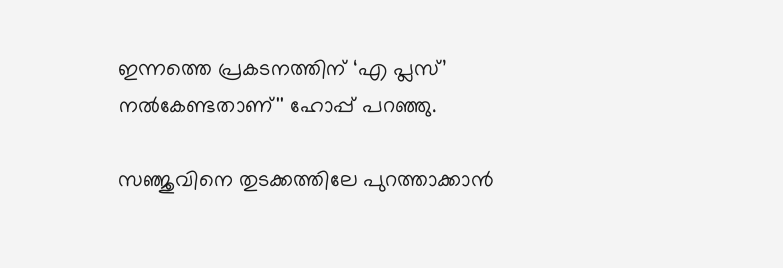ഇന്നത്തെ പ്രകടനത്തിന് ‘എ പ്ലസ്’ നൽകേണ്ടതാണ്'' ഹോപ്പ് പറഞ്ഞു.

സഞ്ജുവിനെ തുടക്കത്തിലേ പുറത്താക്കാൻ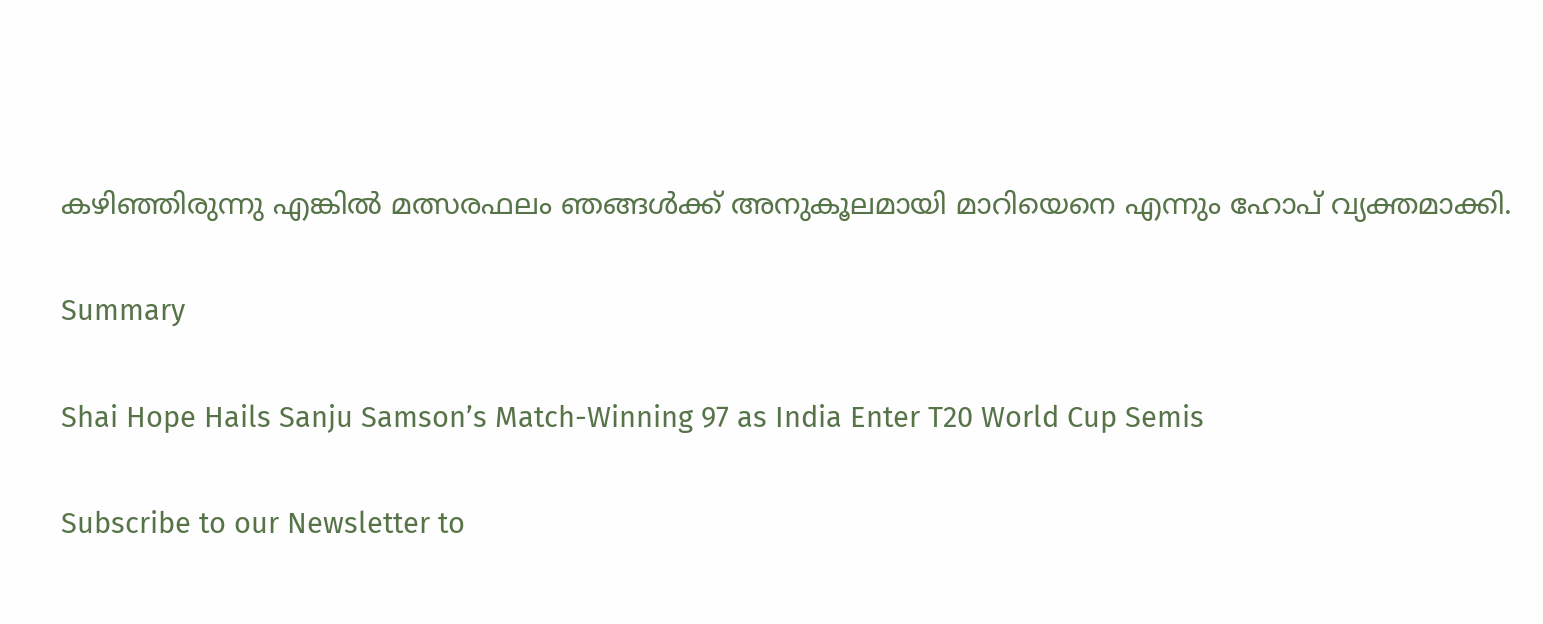കഴിഞ്ഞിരുന്നു എങ്കിൽ മത്സരഫലം ഞങ്ങൾക്ക് അനുകൂലമായി മാറിയെനെ എന്നും ഹോപ് വ്യക്തമാക്കി.

Summary

Shai Hope Hails Sanju Samson’s Match-Winning 97 as India Enter T20 World Cup Semis

Subscribe to our Newsletter to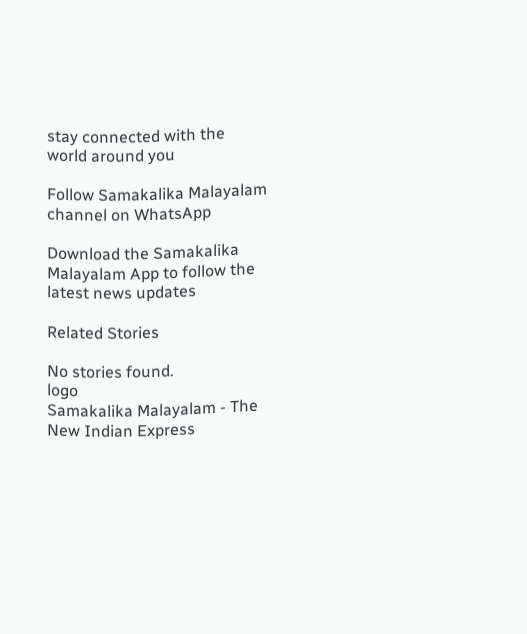stay connected with the world around you

Follow Samakalika Malayalam channel on WhatsApp

Download the Samakalika Malayalam App to follow the latest news updates

Related Stories

No stories found.
logo
Samakalika Malayalam - The New Indian Express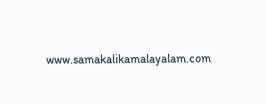www.samakalikamalayalam.com